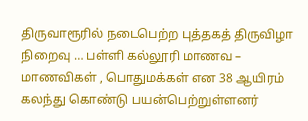திருவாரூரில் நடைபெற்ற புத்தகத் திருவிழா நிறைவு … பள்ளி கல்லூரி மாணவ – மாணவிகள் , பொதுமக்கள் என 38 ஆயிரம் கலந்து கொண்டு பயன்பெற்றுள்ளனர்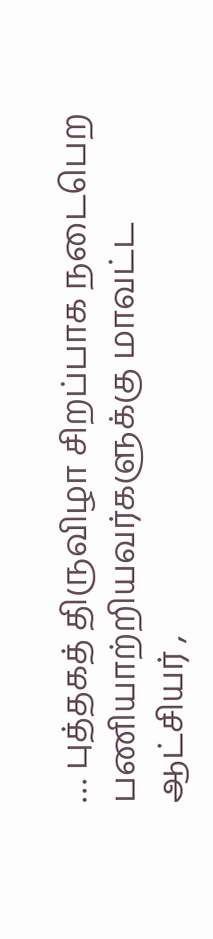… புத்தகத் திருவிழா சிறப்பாக நடைபெற பணியாற்றியவர்களுக்கு மாவட்ட ஆட்சியர் ,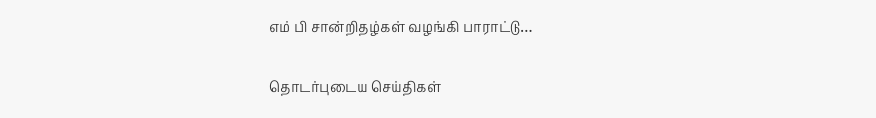எம் பி சான்றிதழ்கள் வழங்கி பாராட்டு…

தொடர்புடைய செய்திகள்